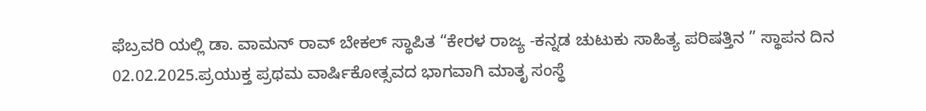ಫೆಬ್ರವರಿ ಯಲ್ಲಿ ಡಾ. ವಾಮನ್ ರಾವ್ ಬೇಕಲ್ ಸ್ಥಾಪಿತ “ಕೇರಳ ರಾಜ್ಯ -ಕನ್ನಡ ಚುಟುಕು ಸಾಹಿತ್ಯ ಪರಿಷತ್ತಿನ ” ಸ್ಥಾಪನ ದಿನ 02.02.2025.ಪ್ರಯುಕ್ತ ಪ್ರಥಮ ವಾರ್ಷಿಕೋತ್ಸವದ ಭಾಗವಾಗಿ ಮಾತೃ ಸಂಸ್ಥೆ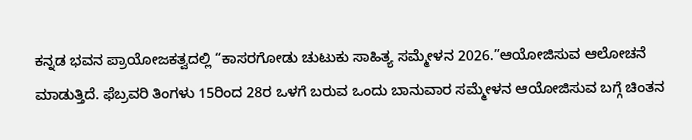ಕನ್ನಡ ಭವನ ಪ್ರಾಯೋಜಕತ್ವದಲ್ಲಿ “ಕಾಸರಗೋಡು ಚುಟುಕು ಸಾಹಿತ್ಯ ಸಮ್ಮೇಳನ 2026.”ಆಯೋಜಿಸುವ ಆಲೋಚನೆ ಮಾಡುತ್ತಿದೆ. ಫೆಬ್ರವರಿ ತಿಂಗಳು 15ರಿಂದ 28ರ ಒಳಗೆ ಬರುವ ಒಂದು ಬಾನುವಾರ ಸಮ್ಮೇಳನ ಆಯೋಜಿಸುವ ಬಗ್ಗೆ ಚಿಂತನ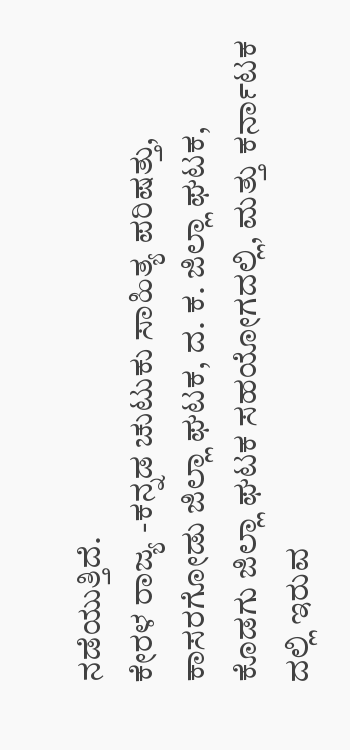ನಡೆಯುತ್ತಿದೆ.
ಕೇರಳ ರಾಜ್ಯ -ಕನ್ನಡ ಚುಟುಕು ಸಾಹಿತ್ಯ ಪರಿಷತ್ತು, ಕಾಸರಗೋಡು ಜಿಲ್ಲಾ ಘಟಕ, ದ. ಕ. ಜಿಲ್ಲಾ ಘಟಕ, ಕೊಡಗು ಜಿಲ್ಲಾ ಘಟಕ ಸಹಯೋಗದಲ್ಲಿ, ಮತ್ತು ಕರ್ನಾಟಕ ದಲ್ಲಿ ಇರುವ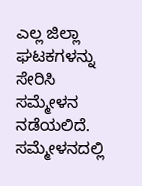ಎಲ್ಲ ಜಿಲ್ಲಾ ಘಟಕಗಳನ್ನು ಸೇರಿಸಿ ಸಮ್ಮೇಳನ ನಡೆಯಲಿದೆ. ಸಮ್ಮೇಳನದಲ್ಲಿ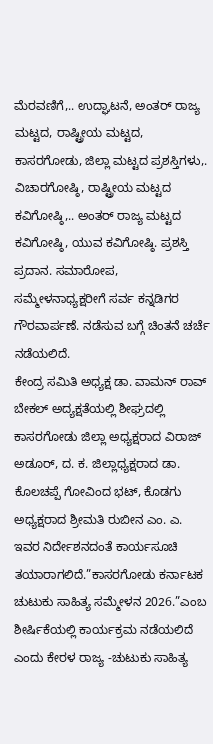ಮೆರವಣಿಗೆ,.. ಉದ್ಘಾಟನೆ, ಅಂತರ್ ರಾಜ್ಯ ಮಟ್ಟದ, ರಾಷ್ಟ್ರೀಯ ಮಟ್ಟದ, ಕಾಸರಗೋಡು, ಜಿಲ್ಲಾ ಮಟ್ಟದ ಪ್ರಶಸ್ತಿಗಳು,. ವಿಚಾರಗೋಷ್ಠಿ, ರಾಷ್ಟ್ರೀಯ ಮಟ್ಟದ ಕವಿಗೋಷ್ಠಿ,.. ಅಂತರ್ ರಾಜ್ಯ ಮಟ್ಟದ ಕವಿಗೋಷ್ಠಿ, ಯುವ ಕವಿಗೋಷ್ಠಿ. ಪ್ರಶಸ್ತಿ ಪ್ರದಾನ. ಸಮಾರೋಪ, ಸಮ್ಮೇಳನಾಧ್ಯಕ್ಷರೀಗೆ ಸರ್ವ ಕನ್ನಡಿಗರ ಗೌರವಾರ್ಪಣೆ. ನಡೆಸುವ ಬಗ್ಗೆ ಚಿಂತನೆ ಚರ್ಚೆ ನಡೆಯಲಿದೆ.
ಕೇಂದ್ರ ಸಮಿತಿ ಅಧ್ಯಕ್ಷ ಡಾ. ವಾಮನ್ ರಾವ್ ಬೇಕಲ್ ಅದ್ಯಕ್ಷತೆಯಲ್ಲಿ ಶೀಘ್ರದಲ್ಲಿ ಕಾಸರಗೋಡು ಜಿಲ್ಲಾ ಅಧ್ಯಕ್ಷರಾದ ವಿರಾಜ್ ಅಡೂರ್, ದ. ಕ. ಜಿಲ್ಲಾಧ್ಯಕ್ಷರಾದ ಡಾ. ಕೊಲಚಪ್ಪೆ ಗೋವಿಂದ ಭಟ್, ಕೊಡಗು ಅಧ್ಯಕ್ಷರಾದ ಶ್ರೀಮತಿ ರುಬೀನ ಎಂ. ಎ. ಇವರ ನಿರ್ದೇಶನದಂತೆ ಕಾರ್ಯಸೂಚಿ ತಯಾರಾಗಲಿದೆ.”ಕಾಸರಗೋಡು ಕರ್ನಾಟಕ ಚುಟುಕು ಸಾಹಿತ್ಯ ಸಮ್ಮೇಳನ 2026.”ಎಂಬ ಶೀರ್ಷಿಕೆಯಲ್ಲಿ ಕಾರ್ಯಕ್ರಮ ನಡೆಯಲಿದೆ ಎಂದು ಕೇರಳ ರಾಜ್ಯ -ಚುಟುಕು ಸಾಹಿತ್ಯ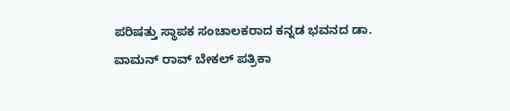ಪರಿಷತ್ತು ಸ್ಥಾಪಕ ಸಂಚಾಲಕರಾದ ಕನ್ನಡ ಭವನದ ಡಾ. ವಾಮನ್ ರಾವ್ ಬೇಕಲ್ ಪತ್ರಿಕಾ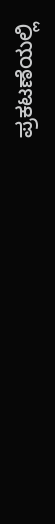ಪ್ರಕಟಣೆಯಲ್ಲಿ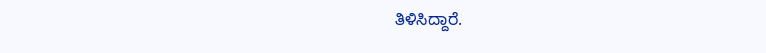ತಿಳಿಸಿದ್ದಾರೆ.